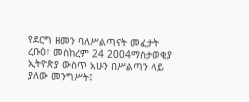የደርግ ዘመን ባለሥልጣናት መፈታት
ረቡዕ፣ መስከረም 24 2004ማስታወቂያ
ኢትዮጵያ ውስጥ አሁን በሥልጣን ላይ ያለው መንግሥት፤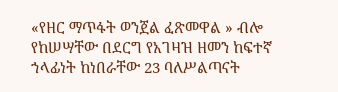«የዘር ማጥፋት ወንጀል ፈጽመዋል » ብሎ የከሠሣቸው በደርግ የአገዛዝ ዘመን ከፍተኛ ኀላፊነት ከነበራቸው 23 ባለሥልጣናት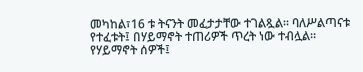መካከል፣16 ቱ ትናንት መፈታታቸው ተገልጿል። ባለሥልጣናቱ የተፈቱት፤ በሃይማኖት ተጠሪዎች ጥረት ነው ተብሏል። የሃይማኖት ሰዎች፤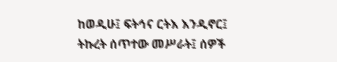ከወዲሁ፤ ፍትኅና ርትእ እንዲኖር፤ ትኩረት ሰጥተው መሥራት፤ ሰዎች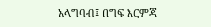አላግባብ፤ በግፍ እርምጃ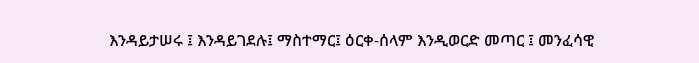እንዳይታሠሩ ፤ እንዳይገደሉ፤ ማስተማር፤ ዕርቀ-ሰላም እንዲወርድ መጣር ፤ መንፈሳዊ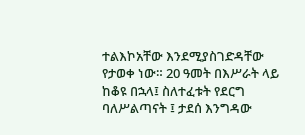ተልእኮአቸው እንደሚያስገድዳቸው የታወቀ ነው። 20 ዓመት በእሥራት ላይ ከቆዩ በኋላ፤ ስለተፈቱት የደርግ ባለሥልጣናት ፤ ታደሰ እንግዳው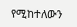የሚከተለውን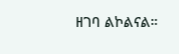ዘገባ ልኮልናል።